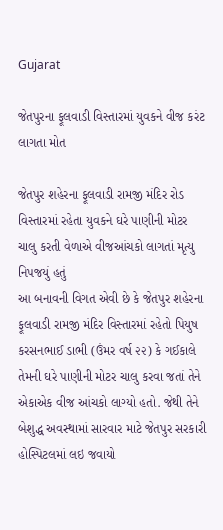Gujarat

જેતપુરના ફૂલવાડી વિસ્તારમાં યુવકને વીજ કરંટ લાગતા મોત

જેતપુર શહેરના ફૂલવાડી રામજી મંદિર રોડ વિસ્તારમાં રહેતા યુવકને ઘરે પાણીની મોટર ચાલુ કરતી વેળાએ વીજઆંચકો લાગતાં મૃત્યુ નિપજયું હતું
આ બનાવની વિગત એવી છે કે જેતપુર શહેરના ફૂલવાડી રામજી મંદિર વિસ્તારમાં રહેતો પિયુષ કરસનભાઈ ડાભી (ઉંમર વર્ષ ૨૨) કે ગઈકાલે તેમની ઘરે પાણીની મોટર ચાલુ કરવા જતાં તેને એકાએક વીજ આંચકો લાગ્યો હતો. જેથી તેને બેશુદ્ધ અવસ્થામાં સારવાર માટે જેતપુર સરકારી હોસ્પિટલમાં લઇ જવાયો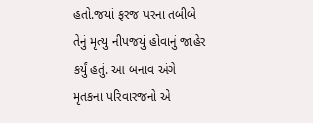હતો.જયાં ફરજ પરના તબીબે તેનું મૃત્યુ નીપજયું હોવાનું જાહેર કર્યું હતું. આ બનાવ અંગે મૃતકના પરિવારજનો એ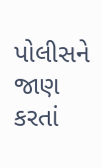પોલીસને જાણ કરતાં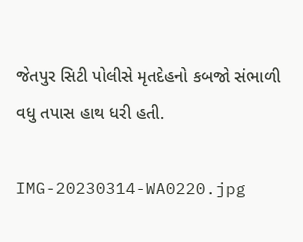જેતપુર સિટી પોલીસે મૃતદેહનો કબજો સંભાળી વધુ તપાસ હાથ ધરી હતી.

IMG-20230314-WA0220.jpg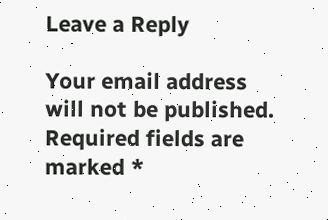Leave a Reply

Your email address will not be published. Required fields are marked *